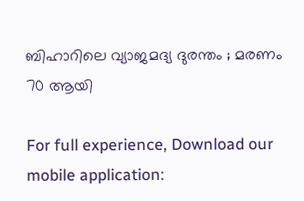ബിഹാറിലെ വ്യാജമദ്യ ദുരന്തം ; മരണം 70 ആയി

For full experience, Download our mobile application: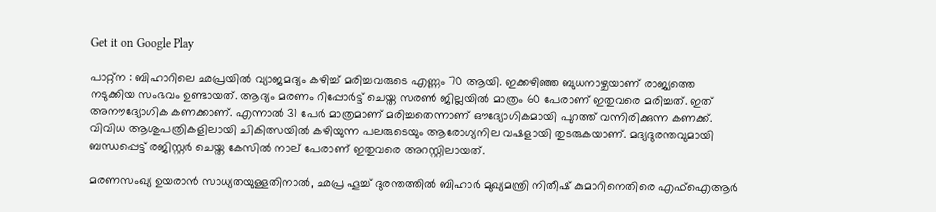Get it on Google Play

പാറ്റ്ന : ബിഹാറിലെ ഛപ്രയില്‍ വ്യാജമദ്യം കഴിച്ച് മരിച്ചവരുടെ എണ്ണം 70 ആയി. ഇക്കഴിഞ്ഞ ബുധനാഴ്ചയാണ് രാജ്യത്തെ നടുക്കിയ സംഭവം ഉണ്ടായത്. ആദ്യം മരണം റിപ്പോര്‍ട്ട് ചെയ്ത സരണ്‍ ജില്ലയില്‍ മാത്രം 60 പേരാണ് ഇതുവരെ മരിച്ചത്. ഇത് അനൗദ്യോഗിക കണക്കാണ്. എന്നാല്‍ 31 പേര്‍ മാത്രമാണ് മരിച്ചതെന്നാണ് ഔദ്യോഗികമായി പുറത്ത് വന്നിരിക്കുന്ന കണക്ക്. വിവിധ ആശുപത്രികളിലായി ചികിത്സയില്‍ കഴിയുന്ന പലരുടെയും ആരോഗ്യനില വഷളായി തുടരുകയാണ്. മദ്യദുരന്തവുമായി ബന്ധപ്പെട്ട് രജിസ്റ്റര്‍ ചെയ്ത കേസില്‍ നാല് പേരാണ് ഇതുവരെ അറസ്റ്റിലായത്.

മരണസംഖ്യ ഉയരാന്‍ സാധ്യതയുള്ളതിനാല്‍, ഛപ്ര ഹൂച്ച് ദുരന്തത്തില്‍ ബിഹാര്‍ മുഖ്യമന്ത്രി നിതീഷ് കുമാറിനെതിരെ എഫ്ഐആര്‍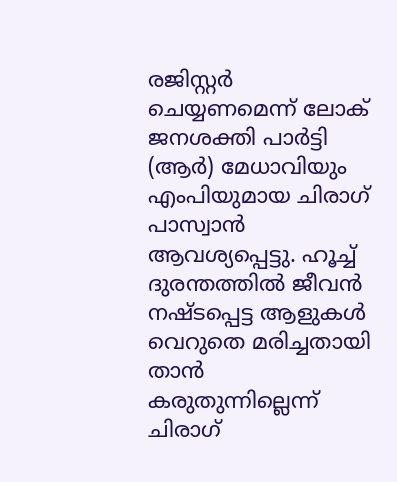രജിസ്റ്റര്‍ ചെയ്യണമെന്ന് ലോക് ജനശക്തി പാര്‍ട്ടി (ആര്‍) മേധാവിയും എംപിയുമായ ചിരാഗ് പാസ്വാന്‍ ആവശ്യപ്പെട്ടു. ഹൂച്ച് ദുരന്തത്തില്‍ ജീവന്‍ നഷ്ടപ്പെട്ട ആളുകള്‍ വെറുതെ മരിച്ചതായി താന്‍ കരുതുന്നില്ലെന്ന് ചിരാഗ്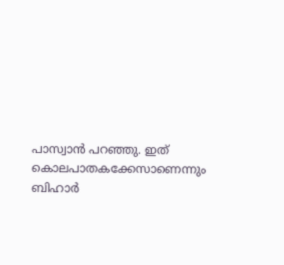പാസ്വാന്‍ പറഞ്ഞു. ഇത് കൊലപാതകക്കേസാണെന്നും ബിഹാര്‍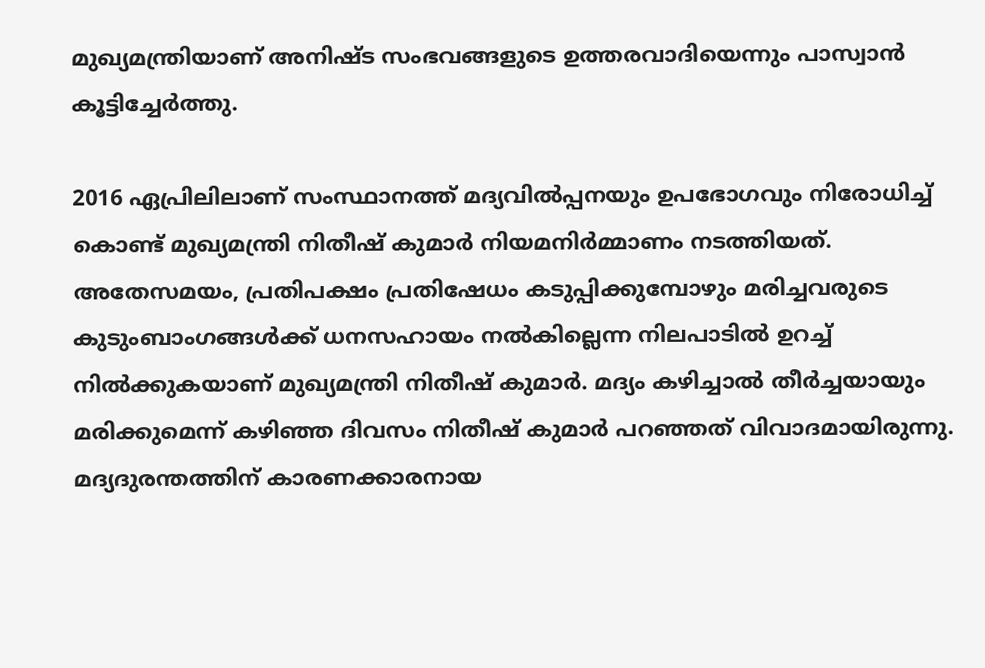മുഖ്യമന്ത്രിയാണ് അനിഷ്ട സംഭവങ്ങളുടെ ഉത്തരവാദിയെന്നും പാസ്വാന്‍ കൂട്ടിച്ചേര്‍ത്തു.

2016 ഏപ്രിലിലാണ് സംസ്ഥാനത്ത് മദ്യവില്‍പ്പനയും ഉപഭോഗവും നിരോധിച്ച് കൊണ്ട് മുഖ്യമന്ത്രി നിതീഷ് കുമാര്‍ നിയമനിര്‍മ്മാണം നടത്തിയത്. അതേസമയം, പ്രതിപക്ഷം പ്രതിഷേധം കടുപ്പിക്കുമ്പോഴും മരിച്ചവരുടെ കുടുംബാംഗങ്ങള്‍ക്ക് ധനസഹായം നല്‍കില്ലെന്ന നിലപാടില്‍ ഉറച്ച് നില്‍ക്കുകയാണ് മുഖ്യമന്ത്രി നിതീഷ് കുമാര്‍. മദ്യം കഴിച്ചാല്‍ തീര്‍ച്ചയായും മരിക്കുമെന്ന് കഴിഞ്ഞ ദിവസം നിതീഷ് കുമാര്‍ പറഞ്ഞത് വിവാദമായിരുന്നു. മദ്യദുരന്തത്തിന് കാരണക്കാരനായ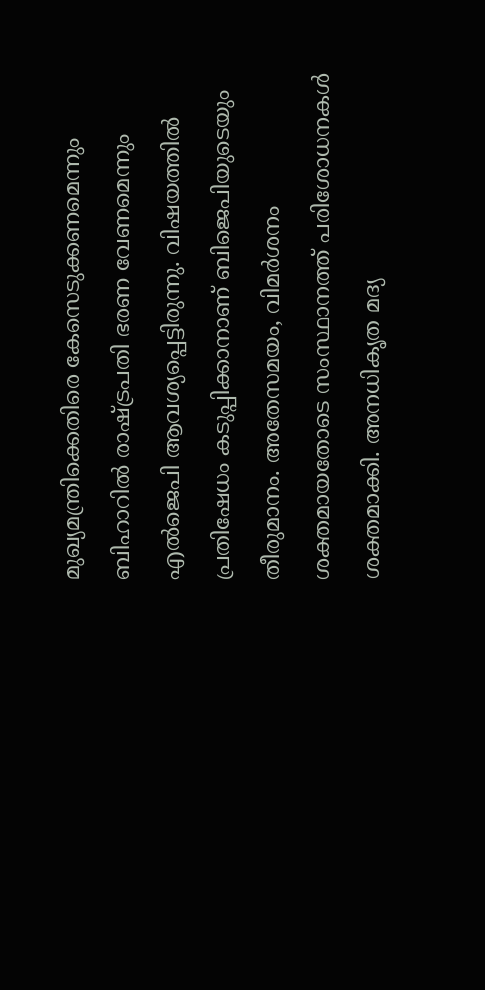മുഖ്യമന്ത്രിക്കെതിരെ കേസെടുക്കണമെന്നും ബിഹാറില്‍ രാഷ്ട്രപതി ഭരണ വേണമെന്നും എല്‍ജെപി ആവശ്യപ്പെട്ടിരുന്നു. വിഷയത്തില്‍ പ്രതിഷേധം കടുപ്പിക്കാനാണ് ബിജെപിയുടെയും തീരുമാനം. അതേസമയം, വിമര്‍ശനം ശക്തമായതോടെ സംസ്ഥാനത്ത് പരിശോധനകള്‍ ശക്തമാക്കി. അനധികൃത മദ്യ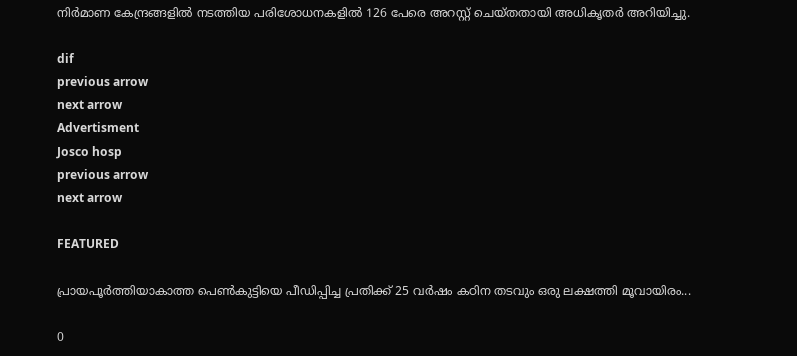നിര്‍മാണ കേന്ദ്രങ്ങളില്‍ നടത്തിയ പരിശോധനകളില്‍ 126 പേരെ അറസ്റ്റ് ചെയ്തതായി അധികൃതര്‍ അറിയിച്ചു.

dif
previous arrow
next arrow
Advertisment
Josco hosp
previous arrow
next arrow

FEATURED

പ്രായപൂർത്തിയാകാത്ത പെൺകുട്ടിയെ പീഡിപ്പിച്ച പ്രതിക്ക് 25 വർഷം കഠിന തടവും ഒരു ലക്ഷത്തി മൂവായിരം...

0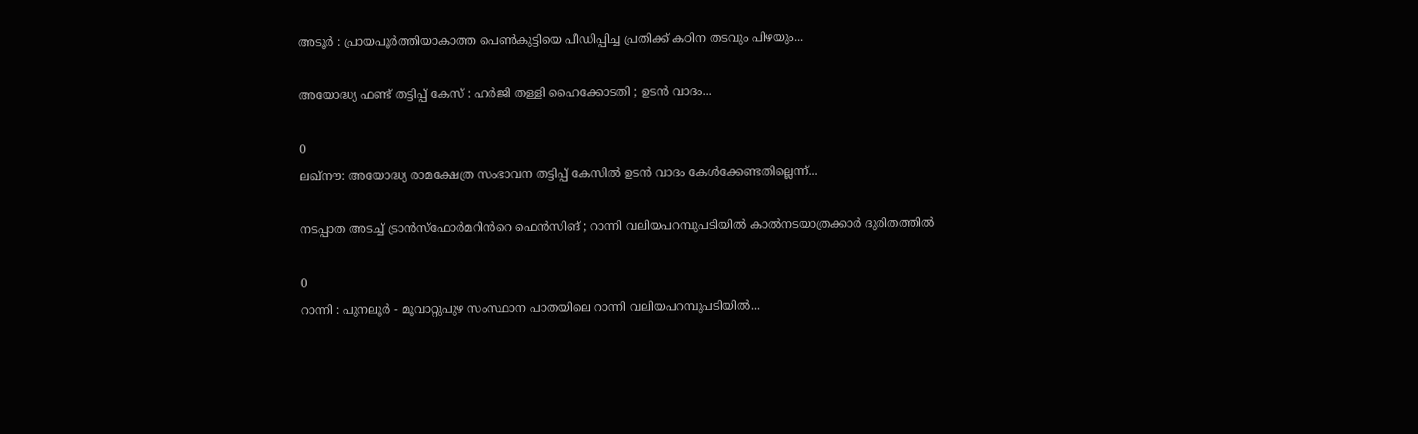അടൂർ : പ്രായപൂർത്തിയാകാത്ത പെൺകുട്ടിയെ പീഡിപ്പിച്ച പ്രതിക്ക് കഠിന തടവും പിഴയും...

അയോദ്ധ്യ ഫണ്ട് തട്ടിപ്പ് കേസ് : ഹർജി തള്ളി ഹൈക്കോടതി ; ഉടൻ വാദം...

0
ലഖ്നൗ: അയോദ്ധ്യ രാമക്ഷേത്ര സംഭാവന തട്ടിപ്പ് കേസില്‍ ഉടന്‍ വാദം കേള്‍ക്കേണ്ടതില്ലെന്ന്...

നടപ്പാത അടച്ച് ട്രാൻസ്ഫോർമറിൻറെ ഫെൻസിങ് ; റാന്നി വലിയപറമ്പുപടിയിൽ കാൽനടയാത്രക്കാർ ദുരിതത്തിൽ

0
റാന്നി : പുനലൂർ - മൂവാറ്റുപുഴ സംസ്ഥാന പാതയിലെ റാന്നി വലിയപറമ്പുപടിയിൽ...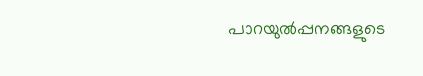പാറയുൽപ്പനങ്ങളുടെ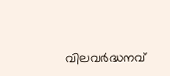വിലവർദ്ധനവ്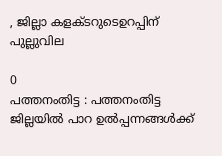, ജില്ലാ കളക്ടറുടെഉറപ്പിന് പുല്ലുവില

0
പത്തനംതിട്ട : പത്തനംതിട്ട ജില്ലയിൽ പാറ ഉൽപ്പന്നങ്ങൾക്ക്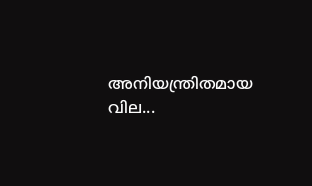അനിയന്ത്രിതമായ വില...